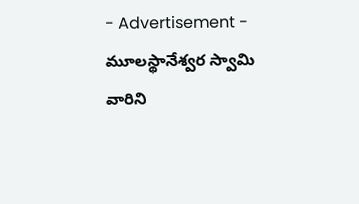- Advertisement -
మూలస్థానేశ్వర స్వామి వారిని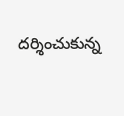దర్శించుకున్న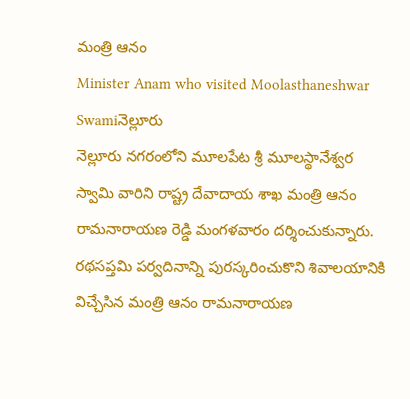మంత్రి ఆనం
Minister Anam who visited Moolasthaneshwar Swamiనెల్లూరు
నెల్లూరు నగరంలోని మూలపేట శ్రీ మూలస్థానేశ్వర స్వామి వారిని రాష్ట్ర దేవాదాయ శాఖ మంత్రి ఆనం రామనారాయణ రెడ్డి మంగళవారం దర్శించుకున్నారు.
రథసప్తమి పర్వదినాన్ని పురస్కరించుకొని శివాలయానికి విచ్చేసిన మంత్రి ఆనం రామనారాయణ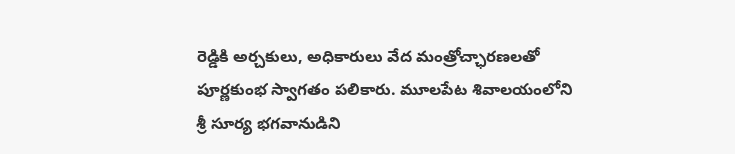రెడ్డికి అర్చకులు, అధికారులు వేద మంత్రోచ్ఛారణలతో పూర్ణకుంభ స్వాగతం పలికారు. మూలపేట శివాలయంలోని శ్రీ సూర్య భగవానుడిని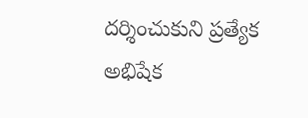దర్శించుకుని ప్రత్యేక అభిషేక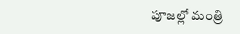పూజల్లో మంత్రి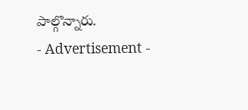పాల్గొన్నారు.
- Advertisement -